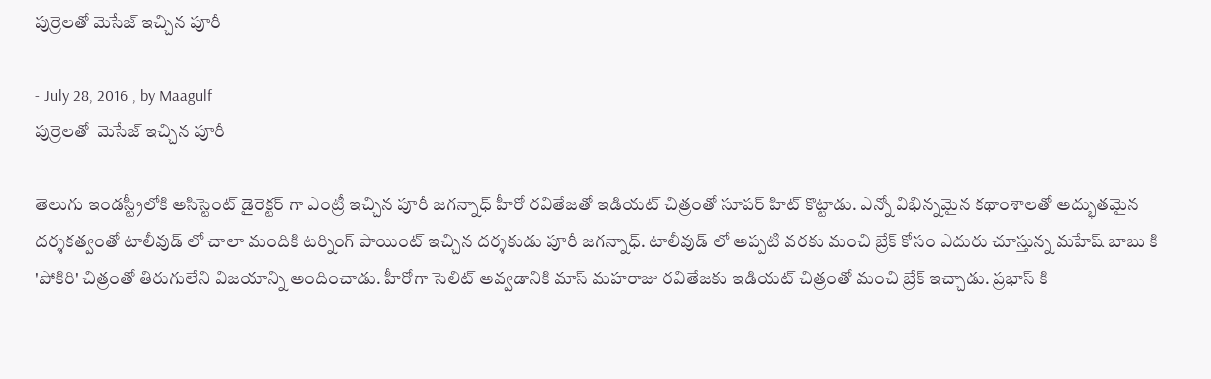పుర్రెలతో మెసేజ్ ఇచ్చిన పూరీ

- July 28, 2016 , by Maagulf
పుర్రెలతో  మెసేజ్ ఇచ్చిన పూరీ

తెలుగు ఇండస్ట్రీలోకి అసిస్టెంట్ డైరెక్టర్ గా ఎంట్రీ ఇచ్చిన పూరీ జగన్నాధ్ హీరో రవితేజతో ఇడియట్ చిత్రంతో సూపర్ హిట్ కొట్టాడు. ఎన్నో విభిన్నమైన కథాంశాలతో అద్భుతమైన దర్శకత్వంతో టాలీవుడ్ లో చాలా మందికి టర్నింగ్ పాయింట్ ఇచ్చిన దర్శకుడు పూరీ జగన్నాధ్. టాలీవుడ్ లో అప్పటి వరకు మంచి బ్రేక్ కోసం ఎదురు చూస్తున్న మహేష్ బాబు కి 'పోకిరి' చిత్రంతో తిరుగులేని విజయాన్ని అందించాడు. హీరోగా సెలిట్ అవ్వడానికి మాస్ మహరాజు రవితేజకు ఇడియట్ చిత్రంతో మంచి బ్రేక్ ఇచ్చాడు. ప్రభాస్ కి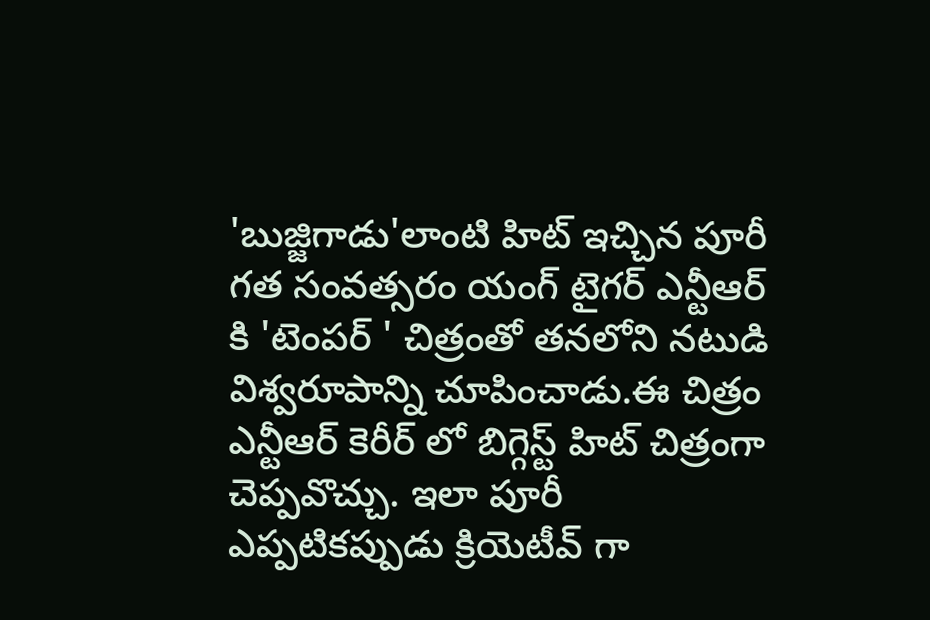'బుజ్జిగాడు'లాంటి హిట్ ఇచ్చిన పూరీ గత సంవత్సరం యంగ్ టైగర్ ఎన్టీఆర్ కి 'టెంపర్ ' చిత్రంతో తనలోని నటుడి విశ్వరూపాన్ని చూపించాడు.ఈ చిత్రం ఎన్టీఆర్ కెరీర్ లో బిగ్గెస్ట్ హిట్ చిత్రంగా చెప్పవొచ్చు. ఇలా పూరీ ఎప్పటికప్పుడు క్రియెటీవ్ గా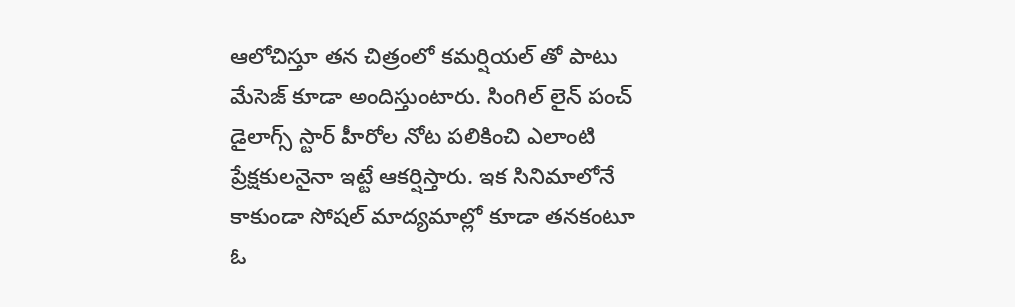ఆలోచిస్తూ తన చిత్రంలో కమర్షియల్ తో పాటు మేసెజ్ కూడా అందిస్తుంటారు. సింగిల్ లైన్ పంచ్ డైలాగ్స్ స్టార్ హీరోల నోట పలికించి ఎలాంటి ప్రేక్షకులనైనా ఇట్టే ఆకర్షిస్తారు. ఇక సినిమాలోనే కాకుండా సోషల్ మాద్యమాల్లో కూడా తనకంటూ ఓ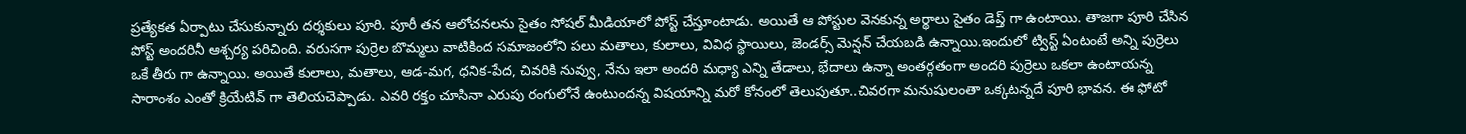ప్రత్యేకత ఏర్పాటు చేసుకున్నారు దర్శకులు పూరి. పూరీ తన ఆలోచనలను సైతం సోషల్ మీడియాలో పోస్ట్ చేస్తూంటాడు. అయితే ఆ పోస్టుల వెనకున్న అర్థాలు సైతం డెప్త్ గా ఉంటాయి. తాజగా పూరి చేసిన పోస్ట్ అందరినీ ఆశ్చర్య పరిచింది. వరుసగా పుర్రెల బొమ్మలు వాటికింద సమాజంలోని పలు మతాలు, కులాలు, వివిధ స్థాయిలు, జెండర్స్ మెన్షన్ చేయబడి ఉన్నాయి.ఇందులో ట్విస్ట్ ఏంటంటే అన్ని పుర్రెలు ఒకే తీరు గా ఉన్నాయి. అయితే కులాలు, మతాలు, ఆడ-మగ, ధనిక-పేద, చివరికి నువ్వు, నేను ఇలా అందరి మధ్యా ఎన్ని తేడాలు, భేదాలు ఉన్నా అంతర్గతంగా అందరి పుర్రెలు ఒకలా ఉంటాయన్న సారాంశం ఎంతో క్రియేటివ్ గా తెలియచెప్పాడు. ఎవరి రక్తం చూసినా ఎరుపు రంగులోనే ఉంటుందన్న విషయాన్ని మరో కోనంలో తెలుపుతూ..చివరగా మనుషులంతా ఒక్కటన్నదే పూరి భావన. ఈ ఫోటో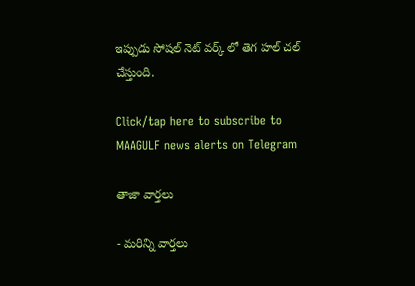ఇప్పుడు సోషల్ నెట్ వర్క్ లో తెగ హల్ చల్ చేస్తుంది.

Click/tap here to subscribe to MAAGULF news alerts on Telegram

తాజా వార్తలు

- మరిన్ని వార్తలు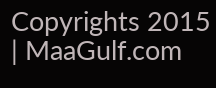Copyrights 2015 | MaaGulf.com